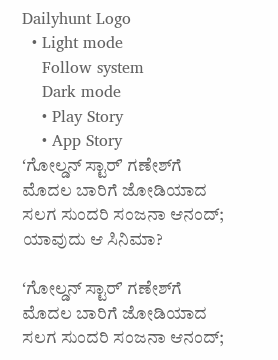Dailyhunt Logo
  • Light mode
    Follow system
    Dark mode
    • Play Story
    • App Story
ʻಗೋಲ್ಡನ್‌ ಸ್ಟಾರ್‌ʼ ಗಣೇಶ್‌ಗೆ ಮೊದಲ ಬಾರಿಗೆ ಜೋಡಿಯಾದ ಸಲಗ ಸುಂದರಿ ಸಂಜನಾ ಆನಂದ್‌; ಯಾವುದು ಆ ಸಿನಿಮಾ?

ʻಗೋಲ್ಡನ್‌ ಸ್ಟಾರ್‌ʼ ಗಣೇಶ್‌ಗೆ ಮೊದಲ ಬಾರಿಗೆ ಜೋಡಿಯಾದ ಸಲಗ ಸುಂದರಿ ಸಂಜನಾ ಆನಂದ್‌;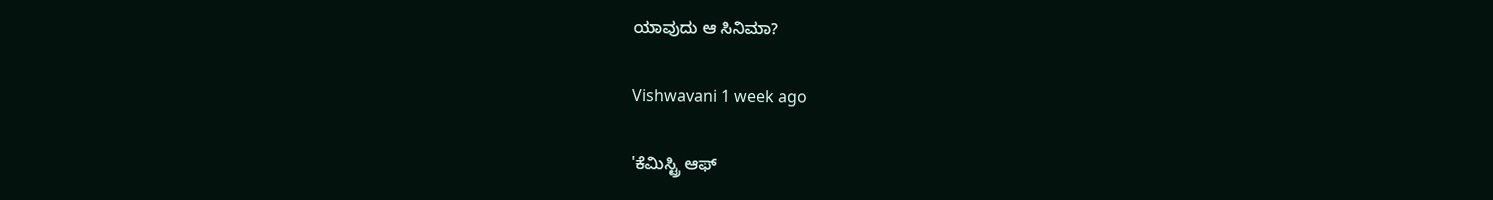ಯಾವುದು ಆ ಸಿನಿಮಾ?

Vishwavani 1 week ago

'ಕೆಮಿಸ್ಟ್ರಿ ಆಫ್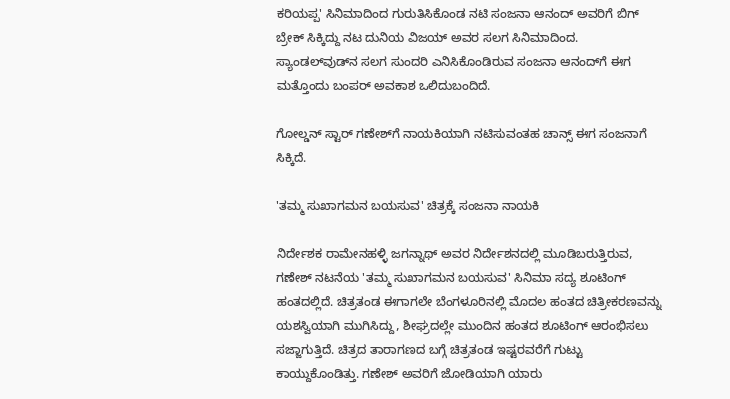ಕರಿಯಪ್ಪ' ಸಿನಿಮಾದಿಂದ ಗುರುತಿಸಿಕೊಂಡ ನಟಿ ಸಂಜನಾ ಆನಂದ್‌ ಅವರಿಗೆ ಬಿಗ್‌ ಬ್ರೇಕ್‌ ಸಿಕ್ಕಿದ್ದು ನಟ ದುನಿಯ ವಿಜಯ್‌ ಅವರ ಸಲಗ ಸಿನಿಮಾದಿಂದ. ಸ್ಯಾಂಡಲ್‌ವುಡ್‌ನ ಸಲಗ ಸುಂದರಿ ಎನಿಸಿಕೊಂಡಿರುವ ಸಂಜನಾ ಆನಂದ್‌ಗೆ ಈಗ ಮತ್ತೊಂದು ಬಂಪರ್‌ ಅವಕಾಶ ಒಲಿದುಬಂದಿದೆ.

ಗೋಲ್ಡನ್‌ ಸ್ಟಾರ್‌ ಗಣೇಶ್‌ಗೆ ನಾಯಕಿಯಾಗಿ ನಟಿಸುವಂತಹ ಚಾನ್ಸ್‌ ಈಗ ಸಂಜನಾಗೆ ಸಿಕ್ಕಿದೆ.

'ತಮ್ಮ ಸುಖಾಗಮನ ಬಯಸುವ' ಚಿತ್ರಕ್ಕೆ ಸಂಜನಾ ನಾಯಕಿ

ನಿರ್ದೇಶಕ ರಾಮೇನಹಳ್ಳಿ ಜಗನ್ನಾಥ್ ಅವರ ನಿರ್ದೇಶನದಲ್ಲಿ ಮೂಡಿಬರುತ್ತಿರುವ, ಗಣೇಶ್‌ ನಟನೆಯ 'ತಮ್ಮ ಸುಖಾಗಮನ ಬಯಸುವ' ಸಿನಿಮಾ ಸದ್ಯ ಶೂಟಿಂಗ್ ಹಂತದಲ್ಲಿದೆ. ಚಿತ್ರತಂಡ ಈಗಾಗಲೇ ಬೆಂಗಳೂರಿನಲ್ಲಿ ಮೊದಲ ಹಂತದ ಚಿತ್ರೀಕರಣವನ್ನು ಯಶಸ್ವಿಯಾಗಿ ಮುಗಿಸಿದ್ದು, ಶೀಘ್ರದಲ್ಲೇ ಮುಂದಿನ ಹಂತದ ಶೂಟಿಂಗ್ ಆರಂಭಿಸಲು ಸಜ್ಜಾಗುತ್ತಿದೆ. ಚಿತ್ರದ ತಾರಾಗಣದ ಬಗ್ಗೆ ಚಿತ್ರತಂಡ ಇಷ್ಟರವರೆಗೆ ಗುಟ್ಟು ಕಾಯ್ದುಕೊಂಡಿತ್ತು. ಗಣೇಶ್ ಅವರಿಗೆ ಜೋಡಿಯಾಗಿ ಯಾರು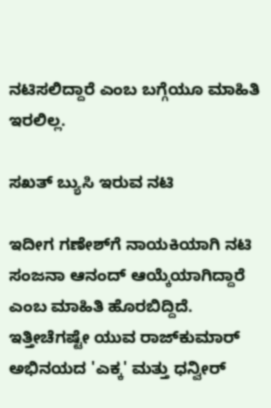ನಟಿಸಲಿದ್ದಾರೆ ಎಂಬ ಬಗ್ಗೆಯೂ ಮಾಹಿತಿ ಇರಲಿಲ್ಲ.

ಸಖತ್‌ ಬ್ಯುಸಿ ಇರುವ ನಟಿ

ಇದೀಗ ಗಣೇಶ್‌ಗೆ ನಾಯಕಿಯಾಗಿ ನಟಿ ಸಂಜನಾ ಆನಂದ್ ಆಯ್ಕೆಯಾಗಿದ್ದಾರೆ ಎಂಬ ಮಾಹಿತಿ ಹೊರಬಿದ್ದಿದೆ. ಇತ್ತೀಚೆಗಷ್ಟೇ ಯುವ ರಾಜ್‌ಕುಮಾರ್ ಅಭಿನಯದ 'ಎಕ್ಕ' ಮತ್ತು ಧನ್ವೀರ್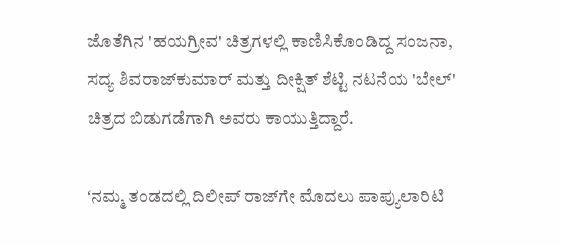ಜೊತೆಗಿನ 'ಹಯಗ್ರೀವ' ಚಿತ್ರಗಳಲ್ಲಿ ಕಾಣಿಸಿಕೊಂಡಿದ್ದ ಸಂಜನಾ, ಸದ್ಯ ಶಿವರಾಜ್‌ಕುಮಾರ್ ಮತ್ತು ದೀಕ್ಷಿತ್ ಶೆಟ್ಟಿ ನಟನೆಯ 'ಬೇಲ್' ಚಿತ್ರದ ಬಿಡುಗಡೆಗಾಗಿ ಅವರು ಕಾಯುತ್ತಿದ್ದಾರೆ.

ʻನಮ್ಮ ತಂಡದಲ್ಲಿ ದಿಲೀಪ್‌ ರಾಜ್‌ಗೇ ಮೊದಲು ಪಾಪ್ಯುಲಾರಿಟಿ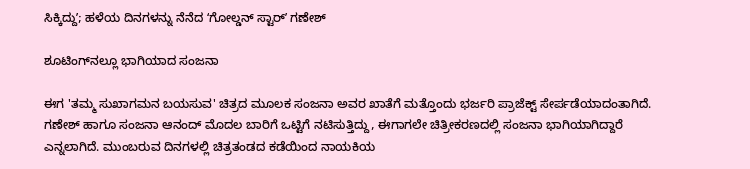ಸಿಕ್ಕಿದ್ದುʼ; ಹಳೆಯ ದಿನಗಳನ್ನು ನೆನೆದ ʻಗೋಲ್ಡನ್‌ ಸ್ಟಾರ್‌ʼ ಗಣೇಶ್‌

ಶೂಟಿಂಗ್‌ನಲ್ಲೂ ಭಾಗಿಯಾದ ಸಂಜನಾ

ಈಗ 'ತಮ್ಮ ಸುಖಾಗಮನ ಬಯಸುವ' ಚಿತ್ರದ ಮೂಲಕ ಸಂಜನಾ ಅವರ ಖಾತೆಗೆ ಮತ್ತೊಂದು ಭರ್ಜರಿ ಪ್ರಾಜೆಕ್ಟ್ ಸೇರ್ಪಡೆಯಾದಂತಾಗಿದೆ. ಗಣೇಶ್ ಹಾಗೂ ಸಂಜನಾ ಆನಂದ್ ಮೊದಲ ಬಾರಿಗೆ ಒಟ್ಟಿಗೆ ನಟಿಸುತ್ತಿದ್ದು, ಈಗಾಗಲೇ ಚಿತ್ರೀಕರಣದಲ್ಲಿ ಸಂಜನಾ ಭಾಗಿಯಾಗಿದ್ದಾರೆ ಎನ್ನಲಾಗಿದೆ. ಮುಂಬರುವ ದಿನಗಳಲ್ಲಿ ಚಿತ್ರತಂಡದ ಕಡೆಯಿಂದ ನಾಯಕಿಯ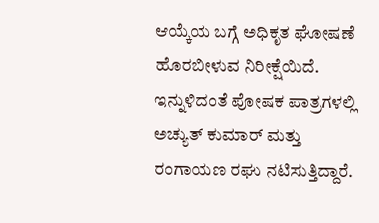ಆಯ್ಕೆಯ ಬಗ್ಗೆ ಅಧಿಕೃತ ಘೋಷಣೆ ಹೊರಬೀಳುವ ನಿರೀಕ್ಷೆಯಿದೆ. ಇನ್ನುಳಿದಂತೆ ಪೋಷಕ ಪಾತ್ರಗಳಲ್ಲಿ ಅಚ್ಯುತ್ ಕುಮಾರ್ ಮತ್ತು ರಂಗಾಯಣ ರಘು ನಟಿಸುತ್ತಿದ್ದಾರೆ.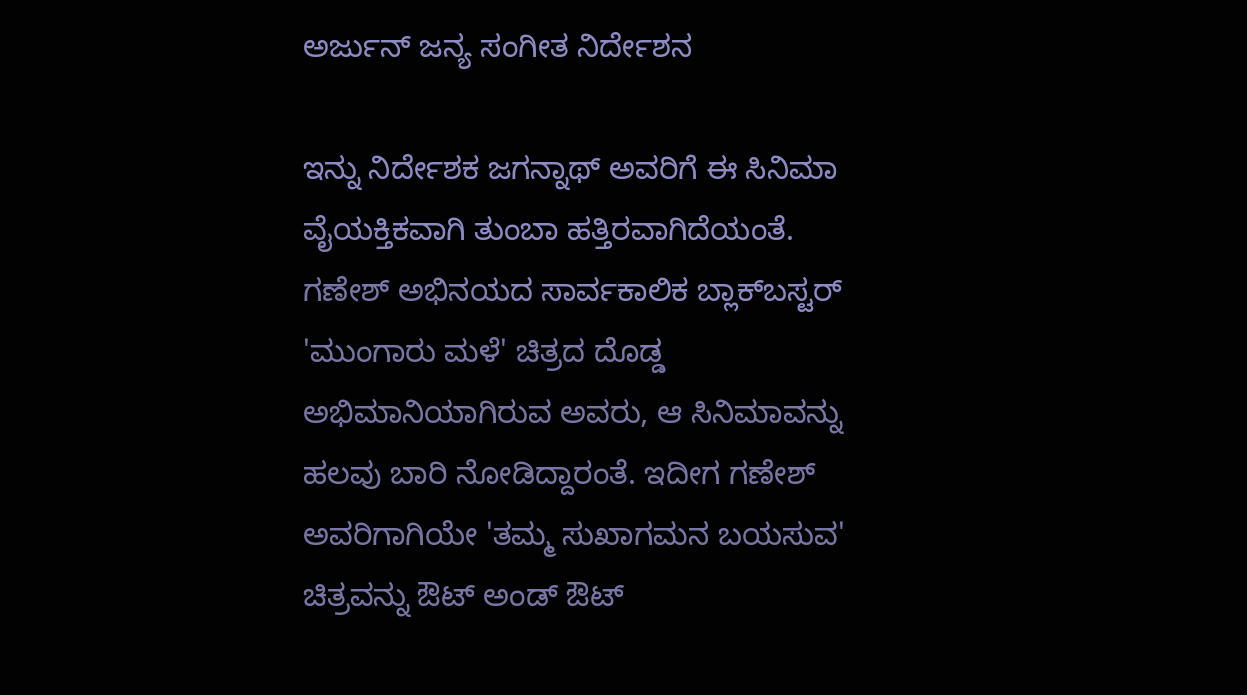ಅರ್ಜುನ್‌ ಜನ್ಯ ಸಂಗೀತ ನಿರ್ದೇಶನ

ಇನ್ನು ನಿರ್ದೇಶಕ ಜಗನ್ನಾಥ್ ಅವರಿಗೆ ಈ ಸಿನಿಮಾ ವೈಯಕ್ತಿಕವಾಗಿ ತುಂಬಾ ಹತ್ತಿರವಾಗಿದೆಯಂತೆ. ಗಣೇಶ್ ಅಭಿನಯದ ಸಾರ್ವಕಾಲಿಕ ಬ್ಲಾಕ್‌ಬಸ್ಟರ್ 'ಮುಂಗಾರು ಮಳೆ' ಚಿತ್ರದ ದೊಡ್ಡ ಅಭಿಮಾನಿಯಾಗಿರುವ ಅವರು, ಆ ಸಿನಿಮಾವನ್ನು ಹಲವು ಬಾರಿ ನೋಡಿದ್ದಾರಂತೆ. ಇದೀಗ ಗಣೇಶ್ ಅವರಿಗಾಗಿಯೇ 'ತಮ್ಮ ಸುಖಾಗಮನ ಬಯಸುವ' ಚಿತ್ರವನ್ನು ಔಟ್ ಅಂಡ್ ಔಟ್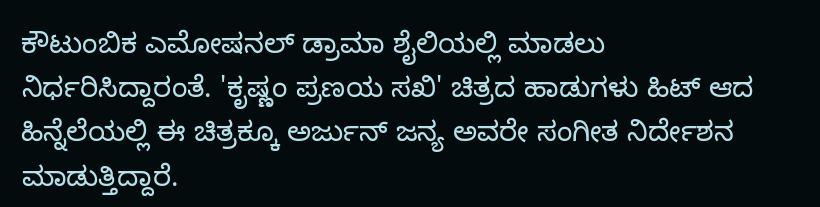ಕೌಟುಂಬಿಕ ಎಮೋಷನಲ್ ಡ್ರಾಮಾ ಶೈಲಿಯಲ್ಲಿ ಮಾಡಲು ನಿರ್ಧರಿಸಿದ್ದಾರಂತೆ. 'ಕೃಷ್ಣಂ ಪ್ರಣಯ ಸಖಿ' ಚಿತ್ರದ ಹಾಡುಗಳು ಹಿಟ್‌ ಆದ ಹಿನ್ನೆಲೆಯಲ್ಲಿ ಈ ಚಿತ್ರಕ್ಕೂ ಅರ್ಜುನ್ ಜನ್ಯ ಅವರೇ ಸಂಗೀತ ನಿರ್ದೇಶನ ಮಾಡುತ್ತಿದ್ದಾರೆ.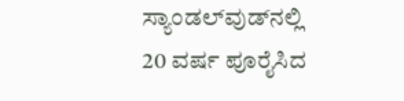ಸ್ಯಾಂಡಲ್‌ವುಡ್‌ನಲ್ಲಿ 20 ವರ್ಷ ಪೂರೈಸಿದ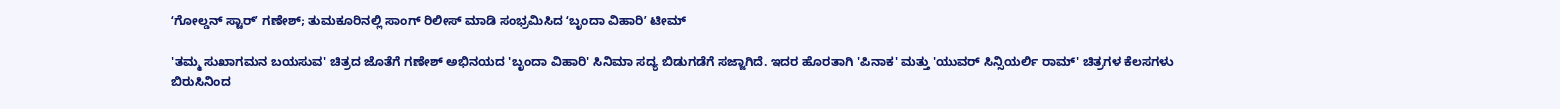ʻಗೋಲ್ಡನ್‌ ಸ್ಟಾರ್‌ʼ ಗಣೇಶ್‌; ತುಮಕೂರಿನಲ್ಲಿ ಸಾಂಗ್‌ ರಿಲೀಸ್‌ ಮಾಡಿ ಸಂಭ್ರಮಿಸಿದ ʻಬೃಂದಾ ವಿಹಾರಿʼ ಟೀಮ್

'ತಮ್ಮ ಸುಖಾಗಮನ ಬಯಸುವ' ಚಿತ್ರದ ಜೊತೆಗೆ ಗಣೇಶ್ ಅಭಿನಯದ 'ಬೃಂದಾ ವಿಹಾರಿ' ಸಿನಿಮಾ ಸದ್ಯ ಬಿಡುಗಡೆಗೆ ಸಜ್ಜಾಗಿದೆ. ಇದರ ಹೊರತಾಗಿ 'ಪಿನಾಕ' ಮತ್ತು 'ಯುವರ್ ಸಿನ್ಸಿಯರ್ಲಿ ರಾಮ್' ಚಿತ್ರಗಳ ಕೆಲಸಗಳು ಬಿರುಸಿನಿಂದ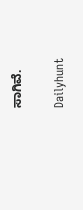ಸಾಗಿವೆ.

Dailyhunt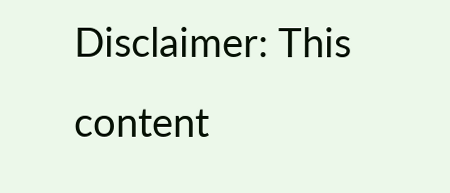Disclaimer: This content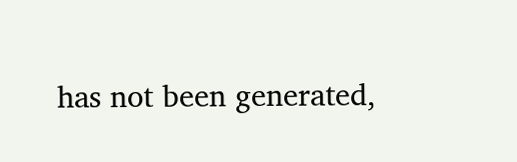has not been generated,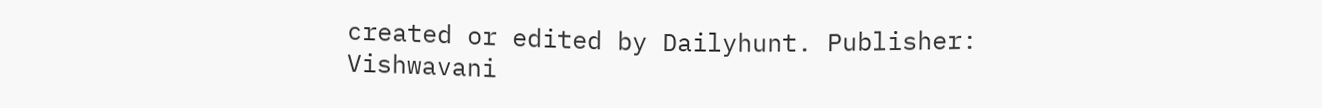created or edited by Dailyhunt. Publisher: Vishwavani